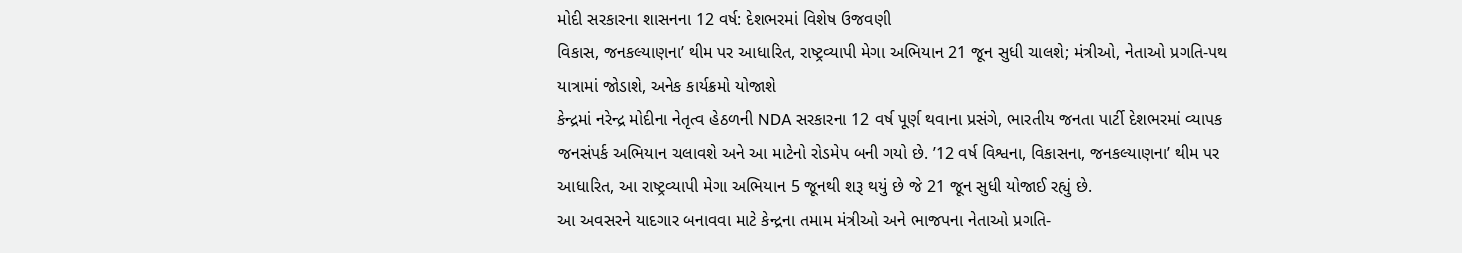મોદી સરકારના શાસનના 12 વર્ષ: દેશભરમાં વિશેષ ઉજવણી
વિકાસ, જનકલ્યાણના’ થીમ પર આધારિત, રાષ્ટ્રવ્યાપી મેગા અભિયાન 21 જૂન સુધી ચાલશે; મંત્રીઓ, નેતાઓ પ્રગતિ-પથ યાત્રામાં જોડાશે, અનેક કાર્યક્રમો યોજાશે
કેન્દ્રમાં નરેન્દ્ર મોદીના નેતૃત્વ હેઠળની NDA સરકારના 12 વર્ષ પૂર્ણ થવાના પ્રસંગે, ભારતીય જનતા પાર્ટી દેશભરમાં વ્યાપક જનસંપર્ક અભિયાન ચલાવશે અને આ માટેનો રોડમેપ બની ગયો છે. ’12 વર્ષ વિશ્વના, વિકાસના, જનકલ્યાણના’ થીમ પર આધારિત, આ રાષ્ટ્રવ્યાપી મેગા અભિયાન 5 જૂનથી શરૂ થયું છે જે 21 જૂન સુધી યોજાઈ રહ્યું છે.
આ અવસરને યાદગાર બનાવવા માટે કેન્દ્રના તમામ મંત્રીઓ અને ભાજપના નેતાઓ પ્રગતિ-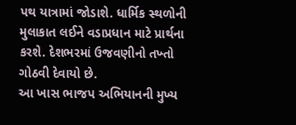પથ યાત્રામાં જોડાશે. ધાર્મિક સ્થળોની મુલાકાત લઈને વડાપ્રધાન માટે પ્રાર્થના કરશે. દેશભરમાં ઉજવણીનો તખ્તો ગોઠવી દેવાયો છે.
આ ખાસ ભાજપ અભિયાનની મુખ્ય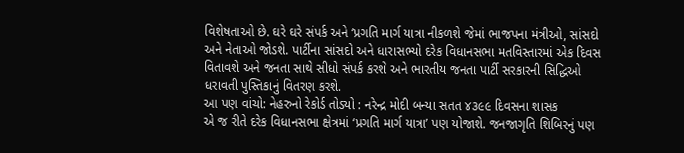વિશેષતાઓ છે. ઘરે ઘરે સંપર્ક અને ‘પ્રગતિ માર્ગ યાત્રા નીકળશે જેમાં ભાજપના મંત્રીઓ, સાંસદો અને નેતાઓ જોડશે. પાર્ટીના સાંસદો અને ધારાસભ્યો દરેક વિધાનસભા મતવિસ્તારમાં એક દિવસ વિતાવશે અને જનતા સાથે સીધો સંપર્ક કરશે અને ભારતીય જનતા પાર્ટી સરકારની સિદ્ધિઓ ધરાવતી પુસ્તિકાનું વિતરણ કરશે.
આ પણ વાંચો: નેહરુનો રેકોર્ડ તોડ્યો : નરેન્દ્ર મોદી બન્યા સતત ૪૩૯૯ દિવસના શાસક
એ જ રીતે દરેક વિધાનસભા ક્ષેત્રમાં ‘પ્રગતિ માર્ગ યાત્રા’ પણ યોજાશે. જનજાગૃતિ શિબિરનું પણ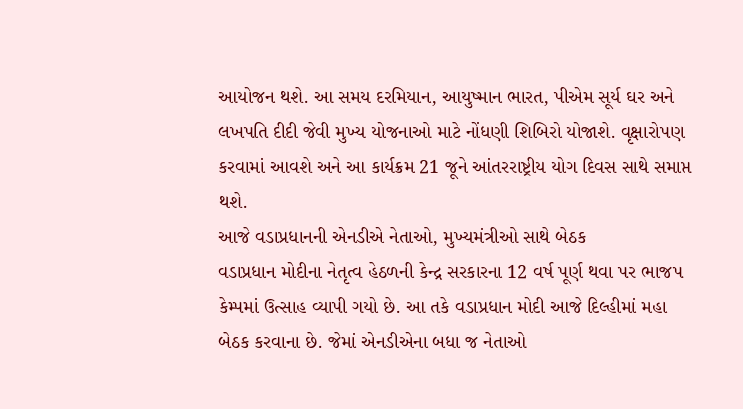આયોજન થશે. આ સમય દરમિયાન, આયુષ્માન ભારત, પીએમ સૂર્ય ઘર અને લખપતિ દીદી જેવી મુખ્ય યોજનાઓ માટે નોંધણી શિબિરો યોજાશે. વૃક્ષારોપણ કરવામાં આવશે અને આ કાર્યક્રમ 21 જૂને આંતરરાષ્ટ્રીય યોગ દિવસ સાથે સમાપ્ત થશે.
આજે વડાપ્રધાનની એનડીએ નેતાઓ, મુખ્યમંત્રીઓ સાથે બેઠક
વડાપ્રધાન મોદીના નેતૃત્વ હેઠળની કેન્દ્ર સરકારના 12 વર્ષ પૂર્ણ થવા પર ભાજપ કેમ્પમાં ઉત્સાહ વ્યાપી ગયો છે. આ તકે વડાપ્રધાન મોદી આજે દિલ્હીમાં મહા બેઠક કરવાના છે. જેમાં એનડીએના બધા જ નેતાઓ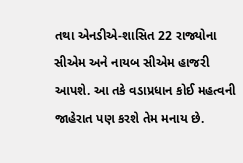તથા એનડીએ-શાસિત 22 રાજ્યોના સીએમ અને નાયબ સીએમ હાજરી આપશે. આ તકે વડાપ્રધાન કોઈ મહત્વની જાહેરાત પણ કરશે તેમ મનાય છે.